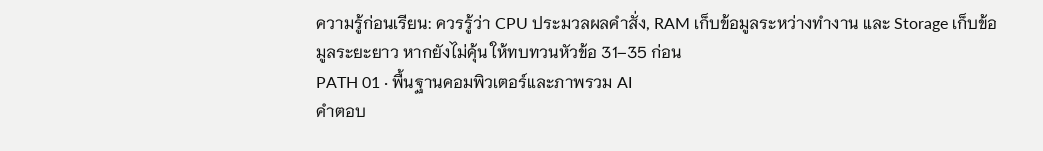ความรู้ก่อนเรียน: ควรรู้ว่า CPU ประมวลผลคำสั่ง, RAM เก็บข้อมูลระหว่างทำงาน และ Storage เก็บข้อมูลระยะยาว หากยังไม่คุ้น ให้ทบทวนหัวข้อ 31–35 ก่อน
PATH 01 · พื้นฐานคอมพิวเตอร์และภาพรวม AI
คำตอบ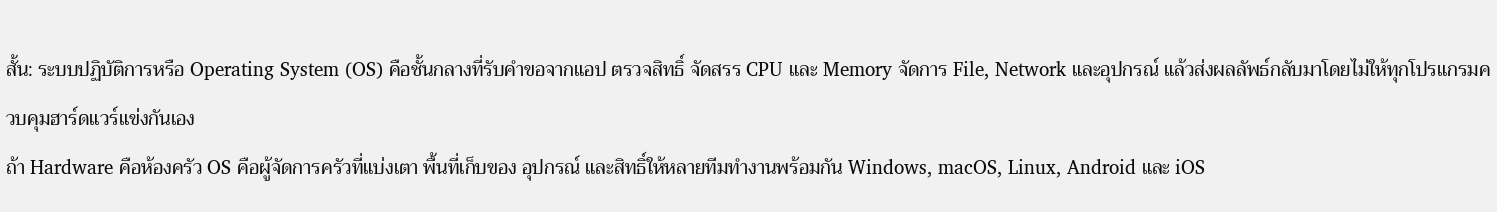สั้น: ระบบปฏิบัติการหรือ Operating System (OS) คือชั้นกลางที่รับคำขอจากแอป ตรวจสิทธิ์ จัดสรร CPU และ Memory จัดการ File, Network และอุปกรณ์ แล้วส่งผลลัพธ์กลับมาโดยไม่ให้ทุกโปรแกรมควบคุมฮาร์ดแวร์แข่งกันเอง
ถ้า Hardware คือห้องครัว OS คือผู้จัดการครัวที่แบ่งเตา พื้นที่เก็บของ อุปกรณ์ และสิทธิ์ให้หลายทีมทำงานพร้อมกัน Windows, macOS, Linux, Android และ iOS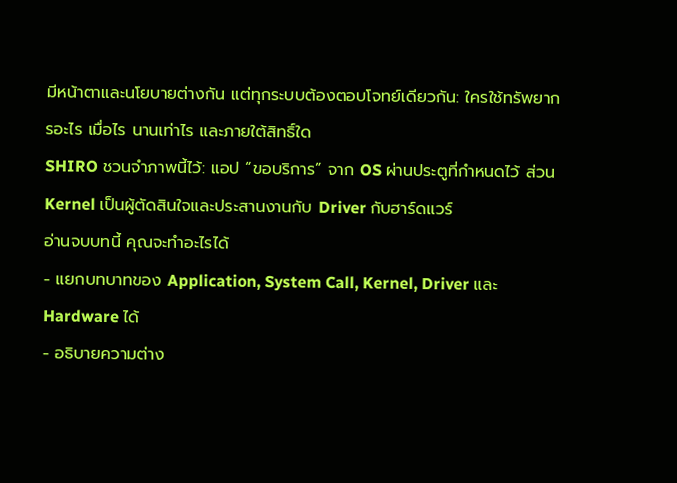มีหน้าตาและนโยบายต่างกัน แต่ทุกระบบต้องตอบโจทย์เดียวกัน: ใครใช้ทรัพยากรอะไร เมื่อไร นานเท่าไร และภายใต้สิทธิ์ใด
SHIRO ชวนจำภาพนี้ไว้: แอป “ขอบริการ” จาก OS ผ่านประตูที่กำหนดไว้ ส่วน Kernel เป็นผู้ตัดสินใจและประสานงานกับ Driver กับฮาร์ดแวร์
อ่านจบบทนี้ คุณจะทำอะไรได้
- แยกบทบาทของ Application, System Call, Kernel, Driver และ Hardware ได้
- อธิบายความต่าง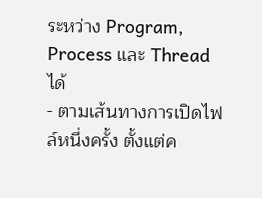ระหว่าง Program, Process และ Thread ได้
- ตามเส้นทางการเปิดไฟล์หนึ่งครั้ง ตั้งแต่ค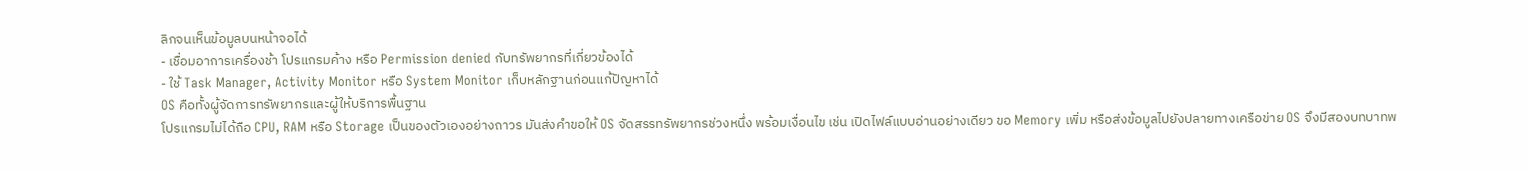ลิกจนเห็นข้อมูลบนหน้าจอได้
- เชื่อมอาการเครื่องช้า โปรแกรมค้าง หรือ Permission denied กับทรัพยากรที่เกี่ยวข้องได้
- ใช้ Task Manager, Activity Monitor หรือ System Monitor เก็บหลักฐานก่อนแก้ปัญหาได้
OS คือทั้งผู้จัดการทรัพยากรและผู้ให้บริการพื้นฐาน
โปรแกรมไม่ได้ถือ CPU, RAM หรือ Storage เป็นของตัวเองอย่างถาวร มันส่งคำขอให้ OS จัดสรรทรัพยากรช่วงหนึ่ง พร้อมเงื่อนไข เช่น เปิดไฟล์แบบอ่านอย่างเดียว ขอ Memory เพิ่ม หรือส่งข้อมูลไปยังปลายทางเครือข่าย OS จึงมีสองบทบาทพ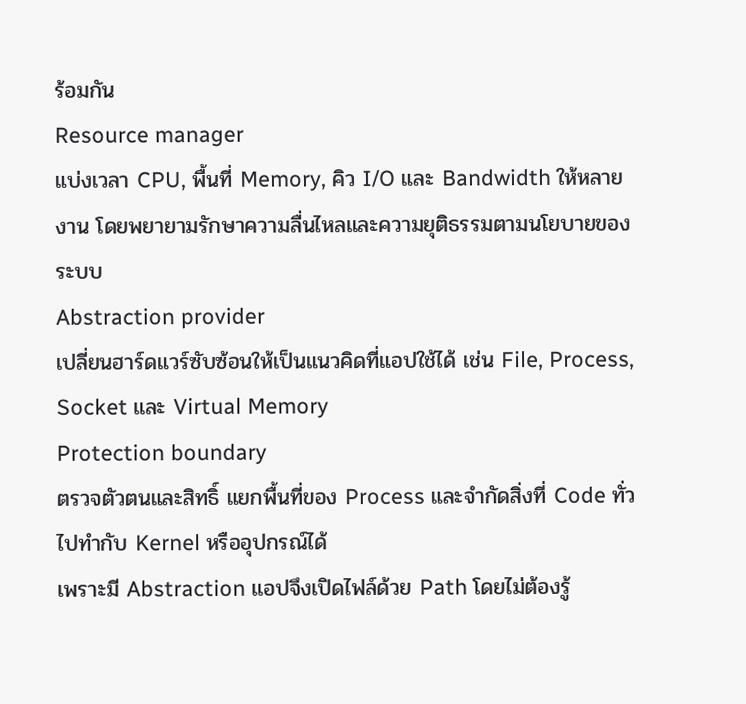ร้อมกัน
Resource manager
แบ่งเวลา CPU, พื้นที่ Memory, คิว I/O และ Bandwidth ให้หลายงาน โดยพยายามรักษาความลื่นไหลและความยุติธรรมตามนโยบายของระบบ
Abstraction provider
เปลี่ยนฮาร์ดแวร์ซับซ้อนให้เป็นแนวคิดที่แอปใช้ได้ เช่น File, Process, Socket และ Virtual Memory
Protection boundary
ตรวจตัวตนและสิทธิ์ แยกพื้นที่ของ Process และจำกัดสิ่งที่ Code ทั่วไปทำกับ Kernel หรืออุปกรณ์ได้
เพราะมี Abstraction แอปจึงเปิดไฟล์ด้วย Path โดยไม่ต้องรู้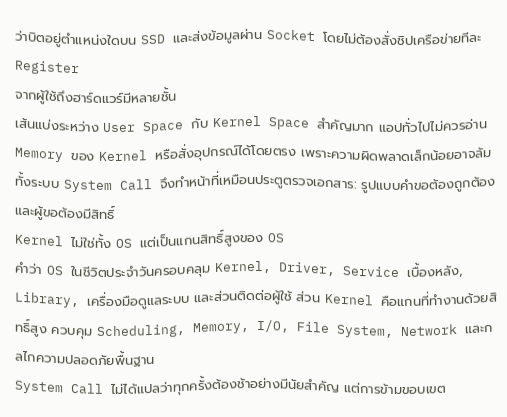ว่าบิตอยู่ตำแหน่งใดบน SSD และส่งข้อมูลผ่าน Socket โดยไม่ต้องสั่งชิปเครือข่ายทีละ Register
จากผู้ใช้ถึงฮาร์ดแวร์มีหลายชั้น
เส้นแบ่งระหว่าง User Space กับ Kernel Space สำคัญมาก แอปทั่วไปไม่ควรอ่าน Memory ของ Kernel หรือสั่งอุปกรณ์ได้โดยตรง เพราะความผิดพลาดเล็กน้อยอาจล้มทั้งระบบ System Call จึงทำหน้าที่เหมือนประตูตรวจเอกสาร: รูปแบบคำขอต้องถูกต้องและผู้ขอต้องมีสิทธิ์
Kernel ไม่ใช่ทั้ง OS แต่เป็นแกนสิทธิ์สูงของ OS
คำว่า OS ในชีวิตประจำวันครอบคลุม Kernel, Driver, Service เบื้องหลัง, Library, เครื่องมือดูแลระบบ และส่วนติดต่อผู้ใช้ ส่วน Kernel คือแกนที่ทำงานด้วยสิทธิ์สูง ควบคุม Scheduling, Memory, I/O, File System, Network และกลไกความปลอดภัยพื้นฐาน
System Call ไม่ได้แปลว่าทุกครั้งต้องช้าอย่างมีนัยสำคัญ แต่การข้ามขอบเขต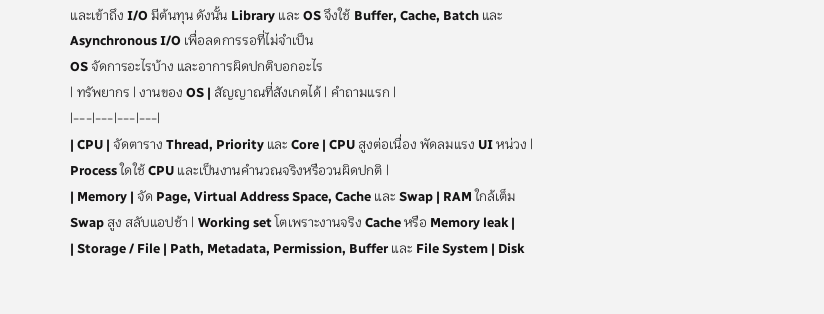และเข้าถึง I/O มีต้นทุน ดังนั้น Library และ OS จึงใช้ Buffer, Cache, Batch และ Asynchronous I/O เพื่อลดการรอที่ไม่จำเป็น
OS จัดการอะไรบ้าง และอาการผิดปกติบอกอะไร
| ทรัพยากร | งานของ OS | สัญญาณที่สังเกตได้ | คำถามแรก |
|---|---|---|---|
| CPU | จัดตาราง Thread, Priority และ Core | CPU สูงต่อเนื่อง พัดลมแรง UI หน่วง | Process ใดใช้ CPU และเป็นงานคำนวณจริงหรือวนผิดปกติ |
| Memory | จัด Page, Virtual Address Space, Cache และ Swap | RAM ใกล้เต็ม Swap สูง สลับแอปช้า | Working set โตเพราะงานจริง Cache หรือ Memory leak |
| Storage / File | Path, Metadata, Permission, Buffer และ File System | Disk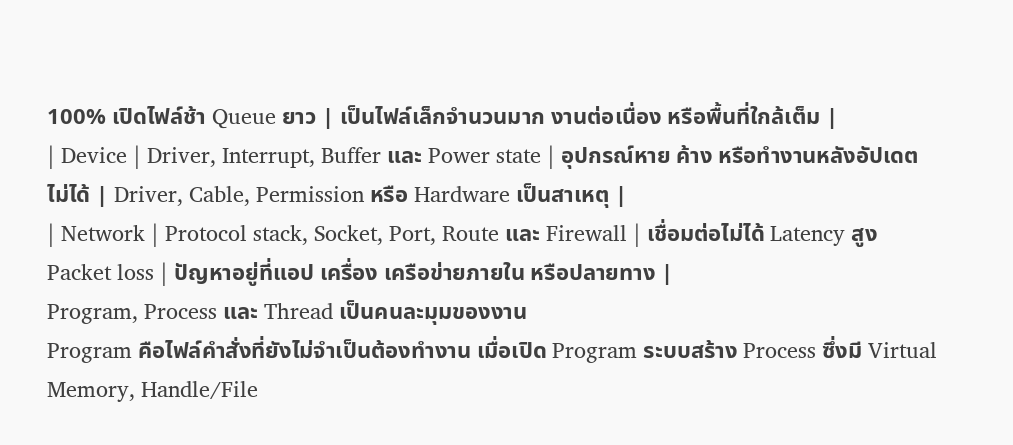100% เปิดไฟล์ช้า Queue ยาว | เป็นไฟล์เล็กจำนวนมาก งานต่อเนื่อง หรือพื้นที่ใกล้เต็ม |
| Device | Driver, Interrupt, Buffer และ Power state | อุปกรณ์หาย ค้าง หรือทำงานหลังอัปเดตไม่ได้ | Driver, Cable, Permission หรือ Hardware เป็นสาเหตุ |
| Network | Protocol stack, Socket, Port, Route และ Firewall | เชื่อมต่อไม่ได้ Latency สูง Packet loss | ปัญหาอยู่ที่แอป เครื่อง เครือข่ายภายใน หรือปลายทาง |
Program, Process และ Thread เป็นคนละมุมของงาน
Program คือไฟล์คำสั่งที่ยังไม่จำเป็นต้องทำงาน เมื่อเปิด Program ระบบสร้าง Process ซึ่งมี Virtual Memory, Handle/File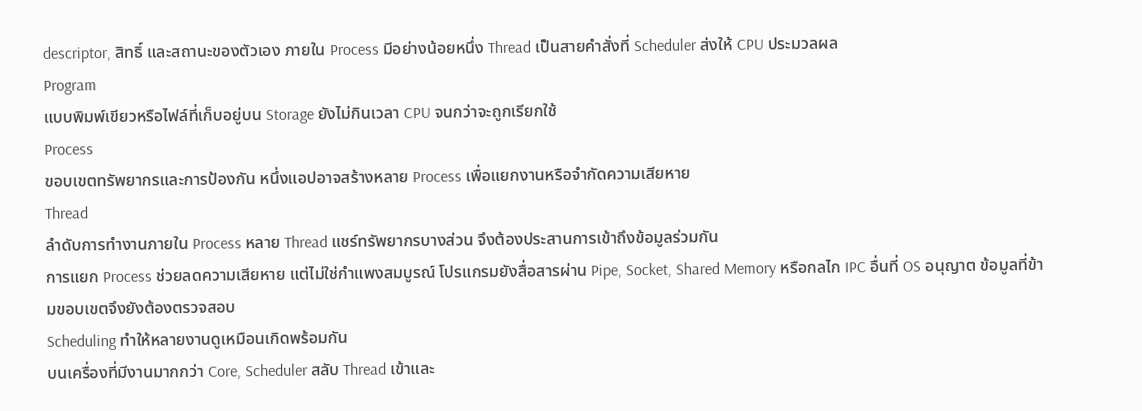descriptor, สิทธิ์ และสถานะของตัวเอง ภายใน Process มีอย่างน้อยหนึ่ง Thread เป็นสายคำสั่งที่ Scheduler ส่งให้ CPU ประมวลผล
Program
แบบพิมพ์เขียวหรือไฟล์ที่เก็บอยู่บน Storage ยังไม่กินเวลา CPU จนกว่าจะถูกเรียกใช้
Process
ขอบเขตทรัพยากรและการป้องกัน หนึ่งแอปอาจสร้างหลาย Process เพื่อแยกงานหรือจำกัดความเสียหาย
Thread
ลำดับการทำงานภายใน Process หลาย Thread แชร์ทรัพยากรบางส่วน จึงต้องประสานการเข้าถึงข้อมูลร่วมกัน
การแยก Process ช่วยลดความเสียหาย แต่ไม่ใช่กำแพงสมบูรณ์ โปรแกรมยังสื่อสารผ่าน Pipe, Socket, Shared Memory หรือกลไก IPC อื่นที่ OS อนุญาต ข้อมูลที่ข้ามขอบเขตจึงยังต้องตรวจสอบ
Scheduling ทำให้หลายงานดูเหมือนเกิดพร้อมกัน
บนเครื่องที่มีงานมากกว่า Core, Scheduler สลับ Thread เข้าและ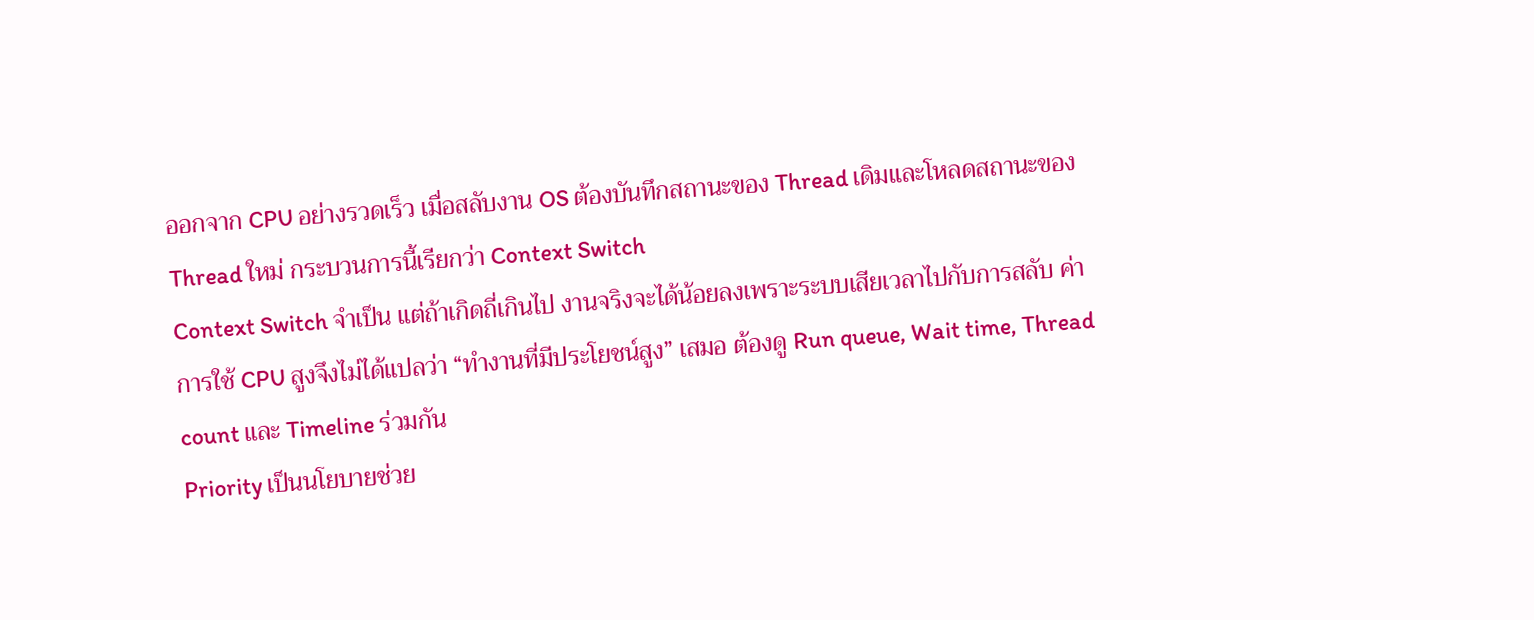ออกจาก CPU อย่างรวดเร็ว เมื่อสลับงาน OS ต้องบันทึกสถานะของ Thread เดิมและโหลดสถานะของ Thread ใหม่ กระบวนการนี้เรียกว่า Context Switch
Context Switch จำเป็น แต่ถ้าเกิดถี่เกินไป งานจริงจะได้น้อยลงเพราะระบบเสียเวลาไปกับการสลับ ค่าการใช้ CPU สูงจึงไม่ได้แปลว่า “ทำงานที่มีประโยชน์สูง” เสมอ ต้องดู Run queue, Wait time, Thread count และ Timeline ร่วมกัน
Priority เป็นนโยบายช่วย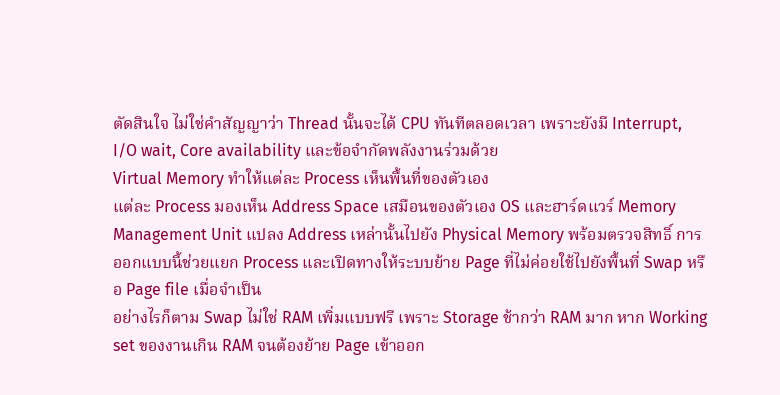ตัดสินใจ ไม่ใช่คำสัญญาว่า Thread นั้นจะได้ CPU ทันทีตลอดเวลา เพราะยังมี Interrupt, I/O wait, Core availability และข้อจำกัดพลังงานร่วมด้วย
Virtual Memory ทำให้แต่ละ Process เห็นพื้นที่ของตัวเอง
แต่ละ Process มองเห็น Address Space เสมือนของตัวเอง OS และฮาร์ดแวร์ Memory Management Unit แปลง Address เหล่านั้นไปยัง Physical Memory พร้อมตรวจสิทธิ์ การออกแบบนี้ช่วยแยก Process และเปิดทางให้ระบบย้าย Page ที่ไม่ค่อยใช้ไปยังพื้นที่ Swap หรือ Page file เมื่อจำเป็น
อย่างไรก็ตาม Swap ไม่ใช่ RAM เพิ่มแบบฟรี เพราะ Storage ช้ากว่า RAM มาก หาก Working set ของงานเกิน RAM จนต้องย้าย Page เข้าออก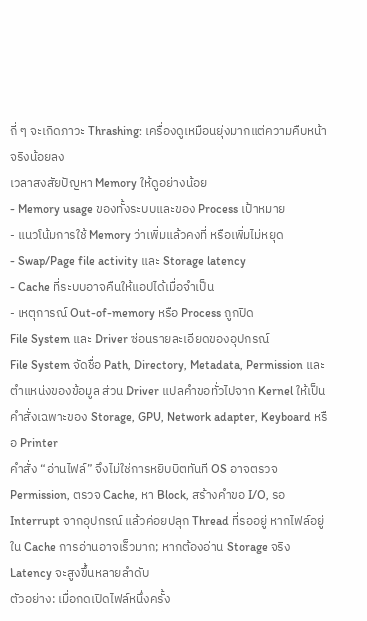ถี่ ๆ จะเกิดภาวะ Thrashing: เครื่องดูเหมือนยุ่งมากแต่ความคืบหน้าจริงน้อยลง
เวลาสงสัยปัญหา Memory ให้ดูอย่างน้อย
- Memory usage ของทั้งระบบและของ Process เป้าหมาย
- แนวโน้มการใช้ Memory ว่าเพิ่มแล้วคงที่ หรือเพิ่มไม่หยุด
- Swap/Page file activity และ Storage latency
- Cache ที่ระบบอาจคืนให้แอปได้เมื่อจำเป็น
- เหตุการณ์ Out-of-memory หรือ Process ถูกปิด
File System และ Driver ซ่อนรายละเอียดของอุปกรณ์
File System จัดชื่อ Path, Directory, Metadata, Permission และตำแหน่งของข้อมูล ส่วน Driver แปลคำขอทั่วไปจาก Kernel ให้เป็นคำสั่งเฉพาะของ Storage, GPU, Network adapter, Keyboard หรือ Printer
คำสั่ง “อ่านไฟล์” จึงไม่ใช่การหยิบบิตทันที OS อาจตรวจ Permission, ตรวจ Cache, หา Block, สร้างคำขอ I/O, รอ Interrupt จากอุปกรณ์ แล้วค่อยปลุก Thread ที่รออยู่ หากไฟล์อยู่ใน Cache การอ่านอาจเร็วมาก; หากต้องอ่าน Storage จริง Latency จะสูงขึ้นหลายลำดับ
ตัวอย่าง: เมื่อกดเปิดไฟล์หนึ่งครั้ง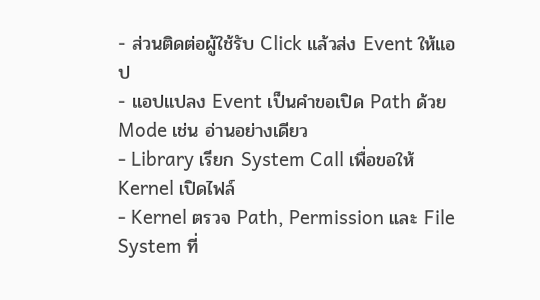- ส่วนติดต่อผู้ใช้รับ Click แล้วส่ง Event ให้แอป
- แอปแปลง Event เป็นคำขอเปิด Path ด้วย Mode เช่น อ่านอย่างเดียว
- Library เรียก System Call เพื่อขอให้ Kernel เปิดไฟล์
- Kernel ตรวจ Path, Permission และ File System ที่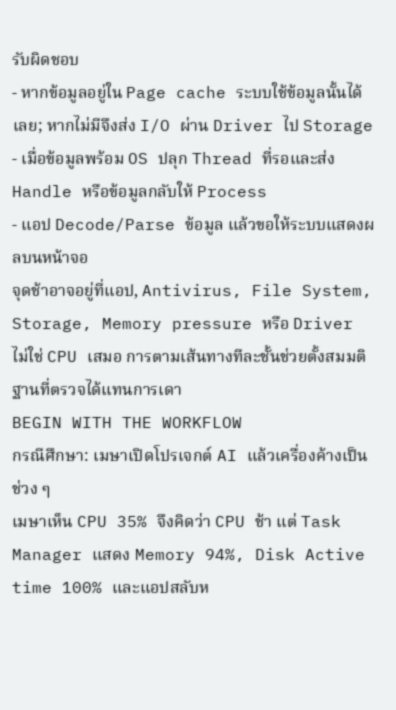รับผิดชอบ
- หากข้อมูลอยู่ใน Page cache ระบบใช้ข้อมูลนั้นได้เลย; หากไม่มีจึงส่ง I/O ผ่าน Driver ไป Storage
- เมื่อข้อมูลพร้อม OS ปลุก Thread ที่รอและส่ง Handle หรือข้อมูลกลับให้ Process
- แอป Decode/Parse ข้อมูล แล้วขอให้ระบบแสดงผลบนหน้าจอ
จุดช้าอาจอยู่ที่แอป, Antivirus, File System, Storage, Memory pressure หรือ Driver ไม่ใช่ CPU เสมอ การตามเส้นทางทีละชั้นช่วยตั้งสมมติฐานที่ตรวจได้แทนการเดา
BEGIN WITH THE WORKFLOW
กรณีศึกษา: เมษาเปิดโปรเจกต์ AI แล้วเครื่องค้างเป็นช่วง ๆ
เมษาเห็น CPU 35% จึงคิดว่า CPU ช้า แต่ Task Manager แสดง Memory 94%, Disk Active time 100% และแอปสลับห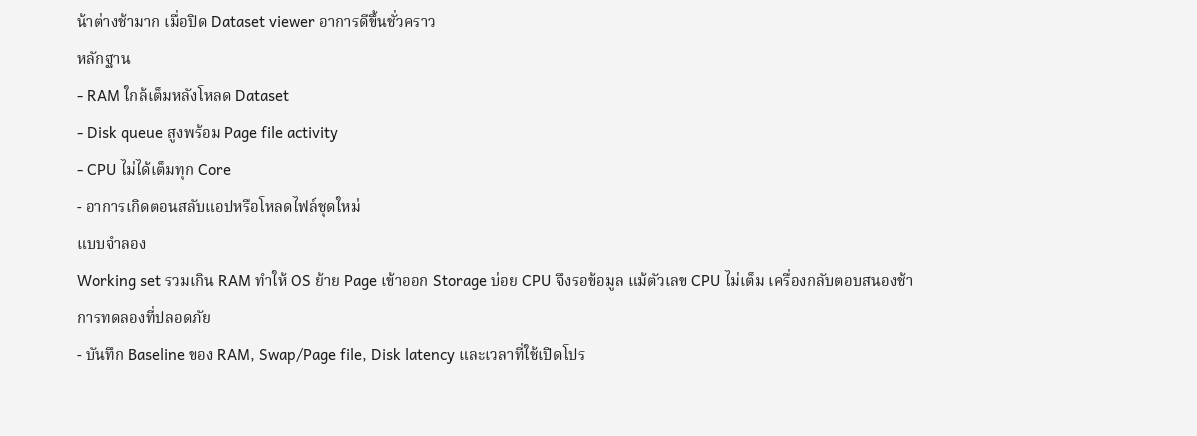น้าต่างช้ามาก เมื่อปิด Dataset viewer อาการดีขึ้นชั่วคราว
หลักฐาน
- RAM ใกล้เต็มหลังโหลด Dataset
- Disk queue สูงพร้อม Page file activity
- CPU ไม่ได้เต็มทุก Core
- อาการเกิดตอนสลับแอปหรือโหลดไฟล์ชุดใหม่
แบบจำลอง
Working set รวมเกิน RAM ทำให้ OS ย้าย Page เข้าออก Storage บ่อย CPU จึงรอข้อมูล แม้ตัวเลข CPU ไม่เต็ม เครื่องกลับตอบสนองช้า
การทดลองที่ปลอดภัย
- บันทึก Baseline ของ RAM, Swap/Page file, Disk latency และเวลาที่ใช้เปิดโปร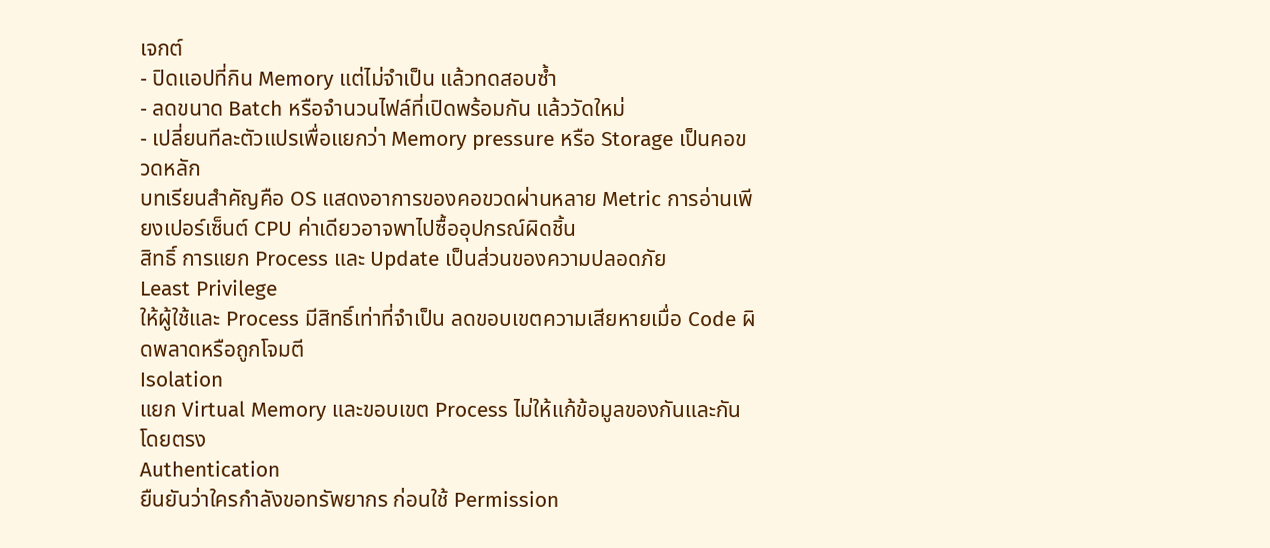เจกต์
- ปิดแอปที่กิน Memory แต่ไม่จำเป็น แล้วทดสอบซ้ำ
- ลดขนาด Batch หรือจำนวนไฟล์ที่เปิดพร้อมกัน แล้ววัดใหม่
- เปลี่ยนทีละตัวแปรเพื่อแยกว่า Memory pressure หรือ Storage เป็นคอขวดหลัก
บทเรียนสำคัญคือ OS แสดงอาการของคอขวดผ่านหลาย Metric การอ่านเพียงเปอร์เซ็นต์ CPU ค่าเดียวอาจพาไปซื้ออุปกรณ์ผิดชิ้น
สิทธิ์ การแยก Process และ Update เป็นส่วนของความปลอดภัย
Least Privilege
ให้ผู้ใช้และ Process มีสิทธิ์เท่าที่จำเป็น ลดขอบเขตความเสียหายเมื่อ Code ผิดพลาดหรือถูกโจมตี
Isolation
แยก Virtual Memory และขอบเขต Process ไม่ให้แก้ข้อมูลของกันและกันโดยตรง
Authentication
ยืนยันว่าใครกำลังขอทรัพยากร ก่อนใช้ Permission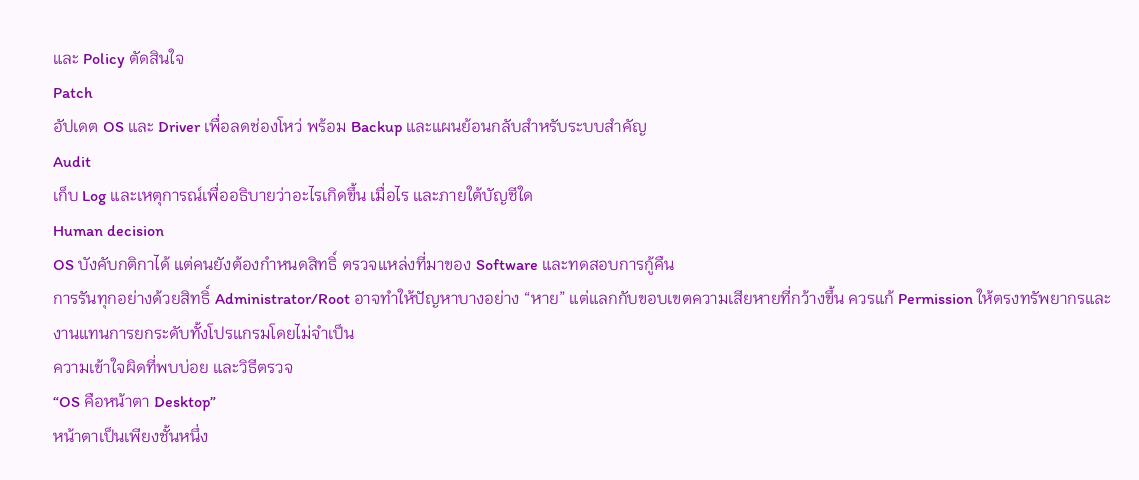และ Policy ตัดสินใจ
Patch
อัปเดต OS และ Driver เพื่อลดช่องโหว่ พร้อม Backup และแผนย้อนกลับสำหรับระบบสำคัญ
Audit
เก็บ Log และเหตุการณ์เพื่ออธิบายว่าอะไรเกิดขึ้น เมื่อไร และภายใต้บัญชีใด
Human decision
OS บังคับกติกาได้ แต่คนยังต้องกำหนดสิทธิ์ ตรวจแหล่งที่มาของ Software และทดสอบการกู้คืน
การรันทุกอย่างด้วยสิทธิ์ Administrator/Root อาจทำให้ปัญหาบางอย่าง “หาย” แต่แลกกับขอบเขตความเสียหายที่กว้างขึ้น ควรแก้ Permission ให้ตรงทรัพยากรและงานแทนการยกระดับทั้งโปรแกรมโดยไม่จำเป็น
ความเข้าใจผิดที่พบบ่อย และวิธีตรวจ
“OS คือหน้าตา Desktop”
หน้าตาเป็นเพียงชั้นหนึ่ง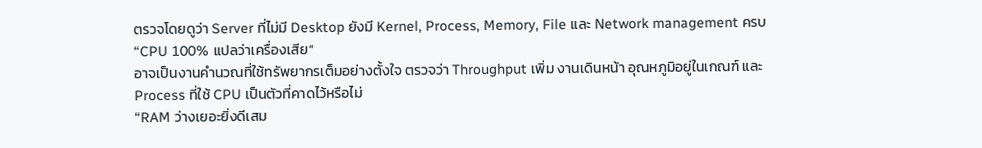ตรวจโดยดูว่า Server ที่ไม่มี Desktop ยังมี Kernel, Process, Memory, File และ Network management ครบ
“CPU 100% แปลว่าเครื่องเสีย”
อาจเป็นงานคำนวณที่ใช้ทรัพยากรเต็มอย่างตั้งใจ ตรวจว่า Throughput เพิ่ม งานเดินหน้า อุณหภูมิอยู่ในเกณฑ์ และ Process ที่ใช้ CPU เป็นตัวที่คาดไว้หรือไม่
“RAM ว่างเยอะยิ่งดีเสม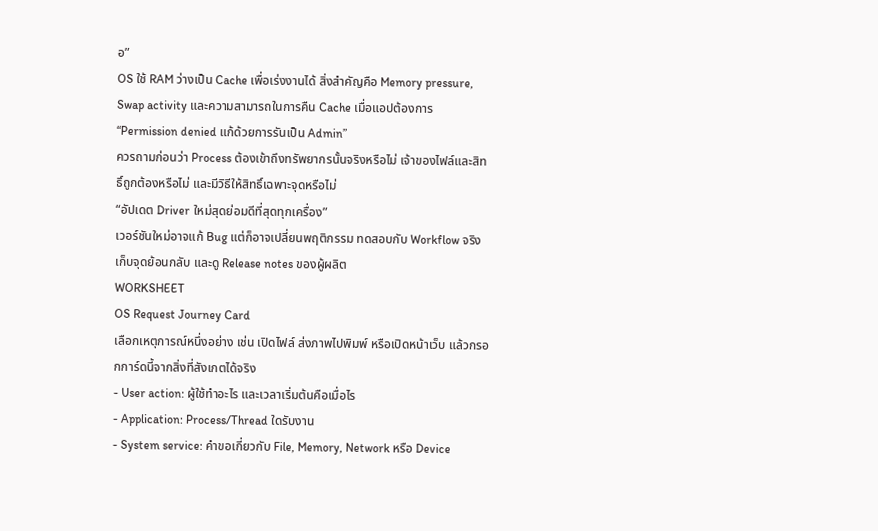อ”
OS ใช้ RAM ว่างเป็น Cache เพื่อเร่งงานได้ สิ่งสำคัญคือ Memory pressure, Swap activity และความสามารถในการคืน Cache เมื่อแอปต้องการ
“Permission denied แก้ด้วยการรันเป็น Admin”
ควรถามก่อนว่า Process ต้องเข้าถึงทรัพยากรนั้นจริงหรือไม่ เจ้าของไฟล์และสิทธิ์ถูกต้องหรือไม่ และมีวิธีให้สิทธิ์เฉพาะจุดหรือไม่
“อัปเดต Driver ใหม่สุดย่อมดีที่สุดทุกเครื่อง”
เวอร์ชันใหม่อาจแก้ Bug แต่ก็อาจเปลี่ยนพฤติกรรม ทดสอบกับ Workflow จริง เก็บจุดย้อนกลับ และดู Release notes ของผู้ผลิต
WORKSHEET
OS Request Journey Card
เลือกเหตุการณ์หนึ่งอย่าง เช่น เปิดไฟล์ ส่งภาพไปพิมพ์ หรือเปิดหน้าเว็บ แล้วกรอกการ์ดนี้จากสิ่งที่สังเกตได้จริง
- User action: ผู้ใช้ทำอะไร และเวลาเริ่มต้นคือเมื่อไร
- Application: Process/Thread ใดรับงาน
- System service: คำขอเกี่ยวกับ File, Memory, Network หรือ Device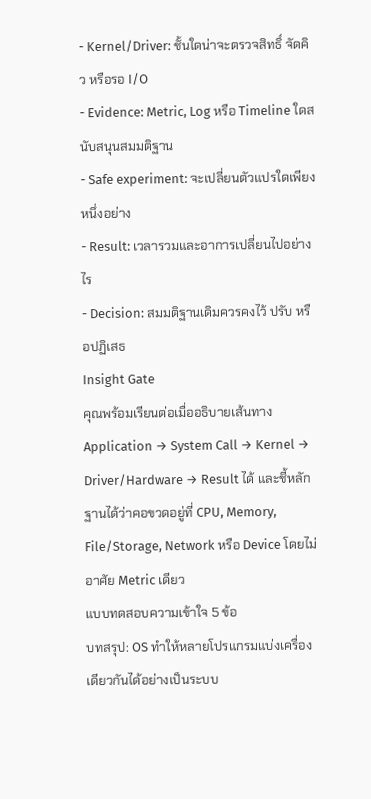- Kernel/Driver: ชั้นใดน่าจะตรวจสิทธิ์ จัดคิว หรือรอ I/O
- Evidence: Metric, Log หรือ Timeline ใดสนับสนุนสมมติฐาน
- Safe experiment: จะเปลี่ยนตัวแปรใดเพียงหนึ่งอย่าง
- Result: เวลารวมและอาการเปลี่ยนไปอย่างไร
- Decision: สมมติฐานเดิมควรคงไว้ ปรับ หรือปฏิเสธ
Insight Gate
คุณพร้อมเรียนต่อเมื่ออธิบายเส้นทาง Application → System Call → Kernel → Driver/Hardware → Result ได้ และชี้หลักฐานได้ว่าคอขวดอยู่ที่ CPU, Memory, File/Storage, Network หรือ Device โดยไม่อาศัย Metric เดียว
แบบทดสอบความเข้าใจ 5 ข้อ
บทสรุป: OS ทำให้หลายโปรแกรมแบ่งเครื่องเดียวกันได้อย่างเป็นระบบ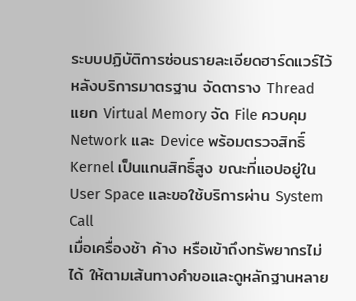ระบบปฏิบัติการซ่อนรายละเอียดฮาร์ดแวร์ไว้หลังบริการมาตรฐาน จัดตาราง Thread แยก Virtual Memory จัด File ควบคุม Network และ Device พร้อมตรวจสิทธิ์ Kernel เป็นแกนสิทธิ์สูง ขณะที่แอปอยู่ใน User Space และขอใช้บริการผ่าน System Call
เมื่อเครื่องช้า ค้าง หรือเข้าถึงทรัพยากรไม่ได้ ให้ตามเส้นทางคำขอและดูหลักฐานหลาย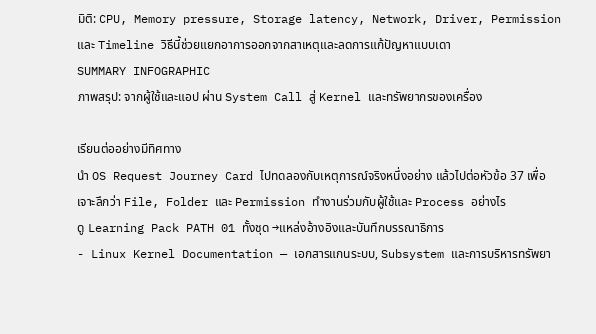มิติ: CPU, Memory pressure, Storage latency, Network, Driver, Permission และ Timeline วิธีนี้ช่วยแยกอาการออกจากสาเหตุและลดการแก้ปัญหาแบบเดา
SUMMARY INFOGRAPHIC
ภาพสรุป: จากผู้ใช้และแอป ผ่าน System Call สู่ Kernel และทรัพยากรของเครื่อง

เรียนต่ออย่างมีทิศทาง
นำ OS Request Journey Card ไปทดลองกับเหตุการณ์จริงหนึ่งอย่าง แล้วไปต่อหัวข้อ 37 เพื่อเจาะลึกว่า File, Folder และ Permission ทำงานร่วมกับผู้ใช้และ Process อย่างไร
ดู Learning Pack PATH 01 ทั้งชุด →แหล่งอ้างอิงและบันทึกบรรณาธิการ
- Linux Kernel Documentation — เอกสารแกนระบบ, Subsystem และการบริหารทรัพยา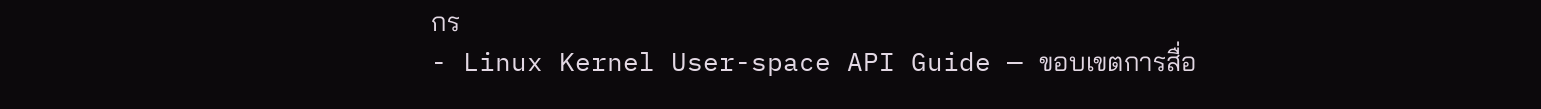กร
- Linux Kernel User-space API Guide — ขอบเขตการสื่อ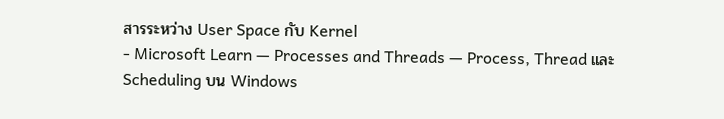สารระหว่าง User Space กับ Kernel
- Microsoft Learn — Processes and Threads — Process, Thread และ Scheduling บน Windows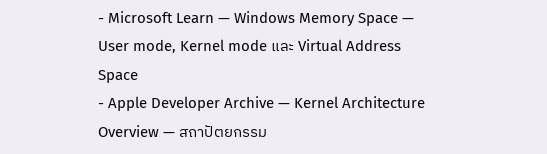- Microsoft Learn — Windows Memory Space — User mode, Kernel mode และ Virtual Address Space
- Apple Developer Archive — Kernel Architecture Overview — สถาปัตยกรรม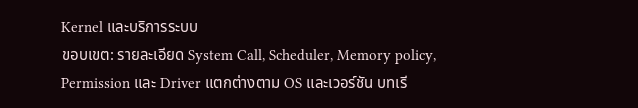Kernel และบริการระบบ
ขอบเขต: รายละเอียด System Call, Scheduler, Memory policy, Permission และ Driver แตกต่างตาม OS และเวอร์ชัน บทเรี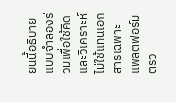ยนนี้อธิบายแบบจำลองร่วมเพื่อใช้คิดและวิเคราะห์ ไม่ใช้แทนเอกสารเฉพาะแพลตฟอร์ม
ตรว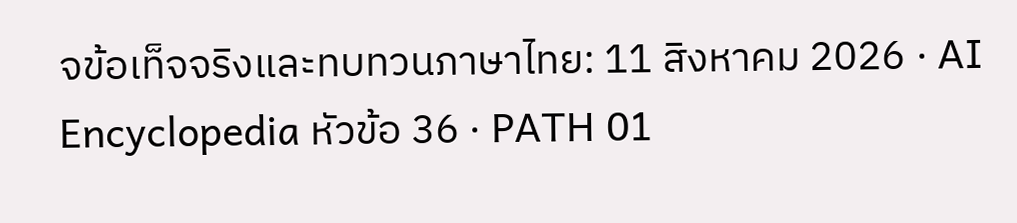จข้อเท็จจริงและทบทวนภาษาไทย: 11 สิงหาคม 2026 · AI Encyclopedia หัวข้อ 36 · PATH 01